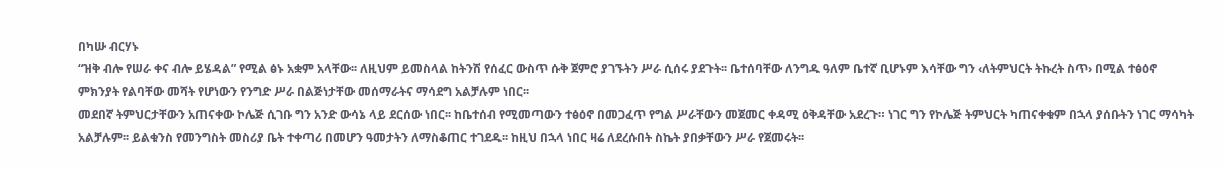በካሡ ብርሃኑ
“ዝቅ ብሎ የሠራ ቀና ብሎ ይሄዳል” የሚል ፅኑ አቋም አላቸው፡፡ ለዚህም ይመስላል ከትንሽ የሰፈር ውስጥ ሱቅ ጀምሮ ያገኙትን ሥራ ሲሰሩ ያደጉት፡፡ ቤተሰባቸው ለንግዱ ዓለም ቤተኛ ቢሆኑም እሳቸው ግን ‹ለትምህርት ትኩረት ስጥ› በሚል ተፅዕኖ ምክንያት የልባቸው መሻት የሆነውን የንግድ ሥራ በልጅነታቸው መሰማራትና ማሳደግ አልቻሉም ነበር፡፡
መደበኛ ትምህርታቸውን አጠናቀው ኮሌጅ ሲገቡ ግን አንድ ውሳኔ ላይ ደርሰው ነበር፡፡ ከቤተሰብ የሚመጣውን ተፅዕኖ በመጋፈጥ የግል ሥራቸውን መጀመር ቀዳሚ ዕቅዳቸው አደረጉ። ነገር ግን የኮሌጅ ትምህርት ካጠናቀቁም በኋላ ያሰቡትን ነገር ማሳካት አልቻሉም፡፡ ይልቁንስ የመንግስት መስሪያ ቤት ተቀጣሪ በመሆን ዓመታትን ለማስቆጠር ተገደዱ፡፡ ከዚህ በኋላ ነበር ዛሬ ለደረሱበት ስኬት ያበቃቸውን ሥራ የጀመሩት፡፡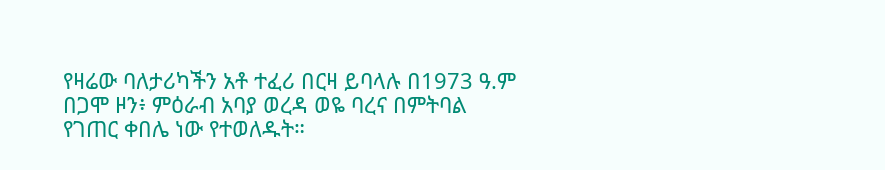የዛሬው ባለታሪካችን አቶ ተፈሪ በርዛ ይባላሉ በ1973 ዓ.ም በጋሞ ዞን፥ ምዕራብ አባያ ወረዳ ወዬ ባረና በምትባል የገጠር ቀበሌ ነው የተወለዱት።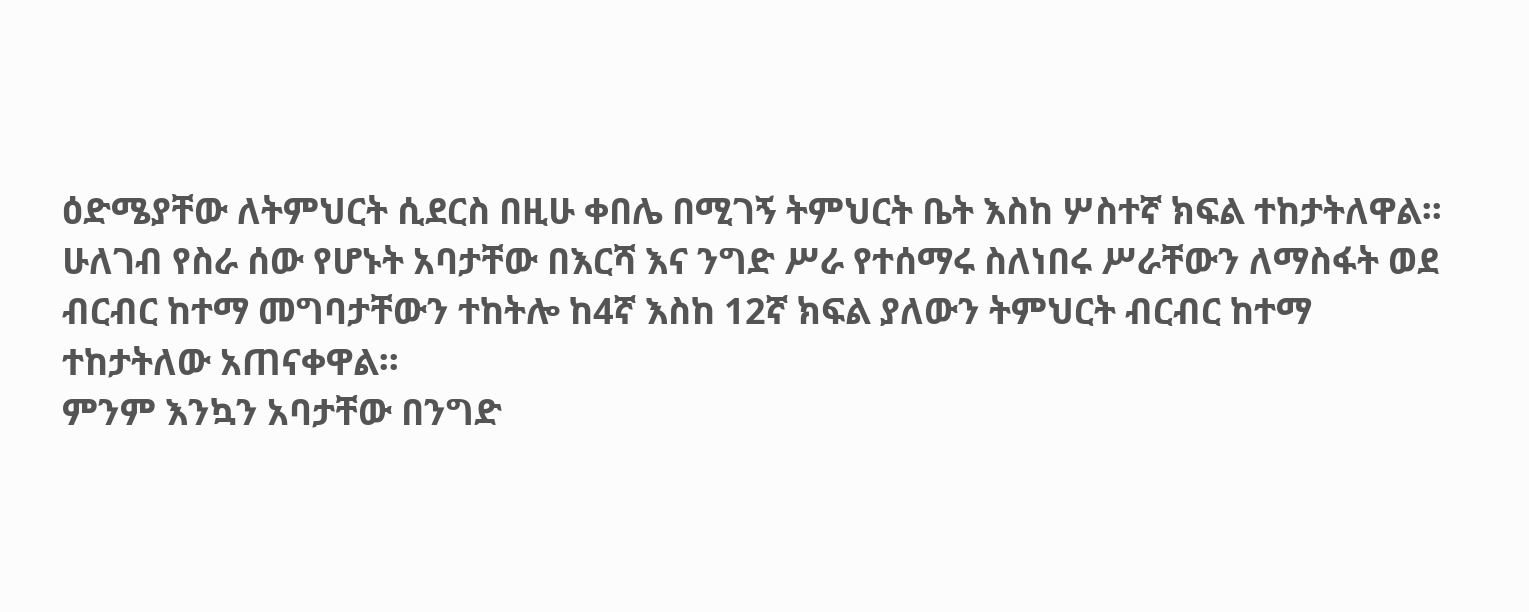ዕድሜያቸው ለትምህርት ሲደርስ በዚሁ ቀበሌ በሚገኝ ትምህርት ቤት እስከ ሦስተኛ ክፍል ተከታትለዋል፡፡
ሁለገብ የስራ ሰው የሆኑት አባታቸው በእርሻ እና ንግድ ሥራ የተሰማሩ ስለነበሩ ሥራቸውን ለማስፋት ወደ ብርብር ከተማ መግባታቸውን ተከትሎ ከ4ኛ እስከ 12ኛ ክፍል ያለውን ትምህርት ብርብር ከተማ ተከታትለው አጠናቀዋል፡፡
ምንም እንኳን አባታቸው በንግድ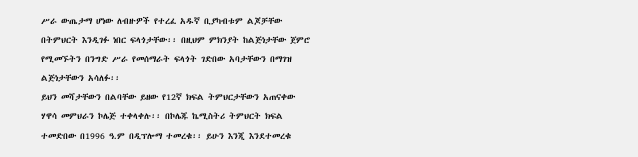ሥራ ውጤታማ ሆነው ለብዙዎች የተረፈ አዱኛ ቢያካብቱም ልጆቻቸው በትምህርት እንዲገፉ ነበር ፍላጎታቸው፡፡ በዚህም ምክንያት ከልጅነታቸው ጀምሮ የሚመኙትን በንግድ ሥራ የመሰማራት ፍላጎት ገድበው አባታቸውን በማገዝ ልጅነታቸውን አሳለፉ፡፡
ይህን መሻታቸውን በልባቸው ይዘው የ12ኛ ክፍል ትምህርታቸውን አጠናቀው ሃዋሳ መምህራን ኮሌጅ ተቀላቀሉ፡፡ በኮሌጁ ኬሚስትሪ ትምህርት ክፍል ተመድበው በ1996 ዓ.ም በዲፕሎማ ተመረቁ፡፡ ይሁን እንጂ እንደተመረቁ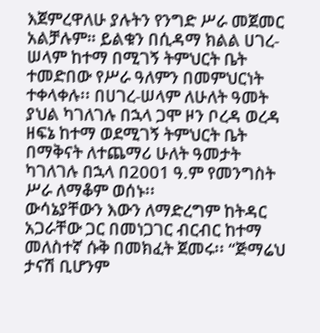እጀምረዋለሁ ያሉትን የንግድ ሥራ መጀመር አልቻሉም። ይልቁን በሲዳማ ክልል ሀገረ-ሠላም ከተማ በሚገኝ ትምህርት ቤት ተመድበው የሥራ ዓለምን በመምህርነት ተቀላቀሉ፡፡ በሀገረ-ሠላም ለሁለት ዓመት ያህል ካገለገሉ በኋላ ጋሞ ዞን ቦረዳ ወረዳ ዘፍኔ ከተማ ወደሚገኝ ትምህርት ቤት በማቅናት ለተጨማሪ ሁለት ዓመታት ካገለገሉ በኋላ በ2001 ዓ.ም የመንግስት ሥራ ለማቆም ወሰኑ፡፡
ውሳኔያቸውን እውን ለማድረግም ከትዳር አጋራቸው ጋር በመነጋገር ብርብር ከተማ መለስተኛ ሱቅ በመክፈት ጀመሩ፡፡ “ጅማሬህ ታናሽ ቢሆንም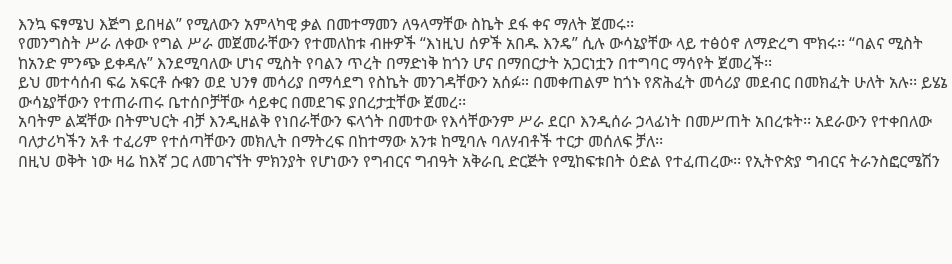እንኳ ፍፃሜህ እጅግ ይበዛል” የሚለውን አምላካዊ ቃል በመተማመን ለዓላማቸው ስኬት ደፋ ቀና ማለት ጀመሩ፡፡
የመንግስት ሥራ ለቀው የግል ሥራ መጀመራቸውን የተመለከቱ ብዙዎች “እነዚህ ሰዎች አበዱ እንዴ” ሲሉ ውሳኔያቸው ላይ ተፅዕኖ ለማድረግ ሞክሩ፡፡ “ባልና ሚስት ከአንድ ምንጭ ይቀዳሉ” እንደሚባለው ሆነና ሚስት የባልን ጥረት በማድነቅ ከጎን ሆና በማበርታት አጋርነቷን በተግባር ማሳየት ጀመረች፡፡
ይህ መተሳሰብ ፍሬ አፍርቶ ሱቁን ወደ ህንፃ መሳሪያ በማሳደግ የስኬት መንገዳቸውን አሰፉ። በመቀጠልም ከጎኑ የጽሕፈት መሳሪያ መደብር በመክፈት ሁለት አሉ፡፡ ይሄኔ ውሳኔያቸውን የተጠራጠሩ ቤተሰቦቻቸው ሳይቀር በመደገፍ ያበረታቷቸው ጀመረ፡፡
አባትም ልጃቸው በትምህርት ብቻ እንዲዘልቅ የነበራቸውን ፍላጎት በመተው የእሳቸውንም ሥራ ደርቦ እንዲሰራ ኃላፊነት በመሥጠት አበረቱት፡፡ አደራውን የተቀበለው ባለታሪካችን አቶ ተፈሪም የተሰጣቸውን መክሊት በማትረፍ በከተማው አንቱ ከሚባሉ ባለሃብቶች ተርታ መሰለፍ ቻለ፡፡
በዚህ ወቅት ነው ዛሬ ከእኛ ጋር ለመገናኘት ምክንያት የሆነውን የግብርና ግብዓት አቅራቢ ድርጅት የሚከፍቱበት ዕድል የተፈጠረው፡፡ የኢትዮጵያ ግብርና ትራንስፎርሜሽን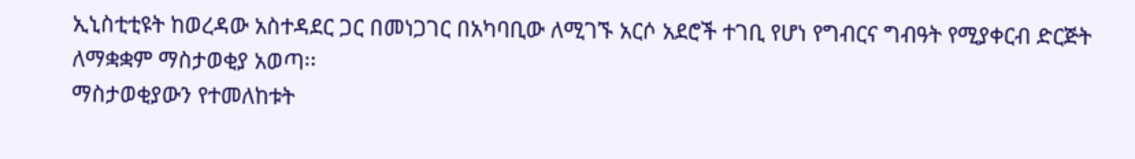ኢኒስቲቲዩት ከወረዳው አስተዳደር ጋር በመነጋገር በአካባቢው ለሚገኙ አርሶ አደሮች ተገቢ የሆነ የግብርና ግብዓት የሚያቀርብ ድርጅት ለማቋቋም ማስታወቂያ አወጣ፡፡
ማስታወቂያውን የተመለከቱት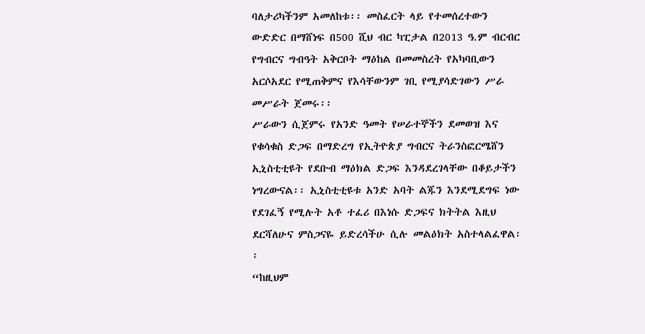ባለታሪካችንም አመለከቱ፡፡ መስፈርት ላይ የተመሰረተውን ውድድር በማሸነፍ በ500 ሺህ ብር ካፒታል በ2013 ዓ.ም ብርብር የግብርና ግብዓት አቅርቦት ማዕከል በመመስረት የአካባቢውን አርሶአደር የሚጠቅምና የእሳቸውንም ገቢ የሚያሳድገውን ሥራ መሥራት ጀመሩ፡፡
ሥራውን ሲጀምሩ የአንድ ዓመት የሠራተኞችን ደመወዝ እና የቁሳቁስ ድጋፍ በማድረግ የኢትዮጵያ ግብርና ትራንስፎርሜሸን ኢኒስቲቲዩት የደቡብ ማዕክል ድጋፍ እንዳደረገላቸው በቆይታችን ነግረውናል፡፡ ኢኒስቲቲዩቱ አንድ አባት ልጁን እንደሚደግፍ ነው የደገፈኝ የሚሉት አቶ ተፈሪ በእነሱ ድጋፍና ክትትል እዚህ ደርሻለሁና ምስጋናዬ ይድረሳችሁ ሲሉ መልዕክት አስተላልፈዋል፡፡
“ከዚህም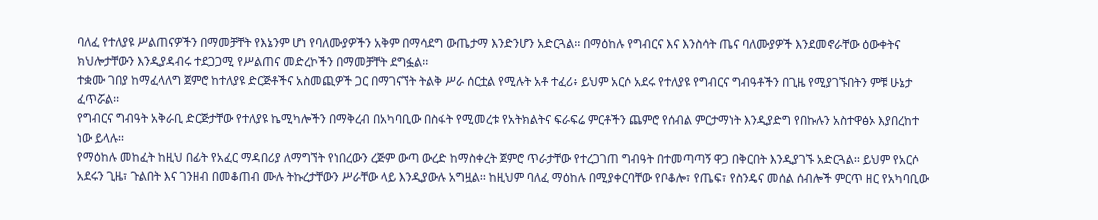ባለፈ የተለያዩ ሥልጠናዎችን በማመቻቸት የእኔንም ሆነ የባለሙያዎችን አቅም በማሳደግ ውጤታማ እንድንሆን አድርጓል፡፡ በማዕከሉ የግብርና እና እንስሳት ጤና ባለሙያዎች እንደመኖራቸው ዕውቀትና ክህሎታቸውን እንዲያዳብሩ ተደጋጋሚ የሥልጠና መድረኮችን በማመቻቸት ደግፏል፡፡
ተቋሙ ገበያ ከማፈላለግ ጀምሮ ከተለያዩ ድርጅቶችና አስመጪዎች ጋር በማገናኘት ትልቅ ሥራ ሰርቷል የሚሉት አቶ ተፈሪ፥ ይህም አርሶ አደሩ የተለያዩ የግብርና ግብዓቶችን በጊዜ የሚያገኙበትን ምቹ ሁኔታ ፈጥሯል፡፡
የግብርና ግብዓት አቅራቢ ድርጅታቸው የተለያዩ ኬሚካሎችን በማቅረብ በአካባቢው በስፋት የሚመረቱ የአትክልትና ፍራፍሬ ምርቶችን ጨምሮ የሰብል ምርታማነት እንዲያድግ የበኩሉን አስተዋፅኦ እያበረከተ ነው ይላሉ፡፡
የማዕከሉ መከፈት ከዚህ በፊት የአፈር ማዳበሪያ ለማግኘት የነበረውን ረጅም ውጣ ውረድ ከማስቀረት ጀምሮ ጥራታቸው የተረጋገጠ ግብዓት በተመጣጣኝ ዋጋ በቅርበት እንዲያገኙ አድርጓል፡፡ ይህም የአርሶ አደሩን ጊዜ፣ ጉልበት እና ገንዘብ በመቆጠብ ሙሉ ትኩረታቸውን ሥራቸው ላይ እንዲያውሉ አግዟል፡፡ ከዚህም ባለፈ ማዕከሉ በሚያቀርባቸው የቦቆሎ፣ የጤፍ፣ የስንዴና መሰል ሰብሎች ምርጥ ዘር የአካባቢው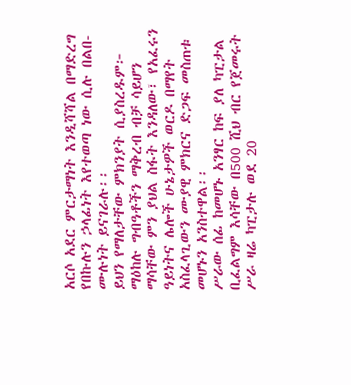አርሶ አደር ምርታማነት እንዲሻሻል በማድረግ የበኩሉን ኃላፊነት እየተወጣ ነው ሲሉ በልበ-ሙሉነት ይናገራሉ፡፡
ይህን የማለታቸው ምክንያት ሲያስረዱም፦ ማዕከሉ ግብዓቶችን ማቅረብ ብቻ ሳይሆን ማሳቸው ምን ያህል ስፋት እንዳለው፣ የአፈሩን ዓይነትና ሌሎች ሁኔታዎች ወርዶ በማየት አስፈላጊውን ሙያዊ ምክርና ድጋፍ መስጠቱ መሆኑን አንስተዋል፡፡
ሥራው ሰፊ ከመሆኑ አንፃር ከፍ ያለ ካፒታል ቢፈልግም እሳቸው በ500 ሺህ ብር የጀመሩት ሥራ ዛሬ ካፒታሉ ወደ 20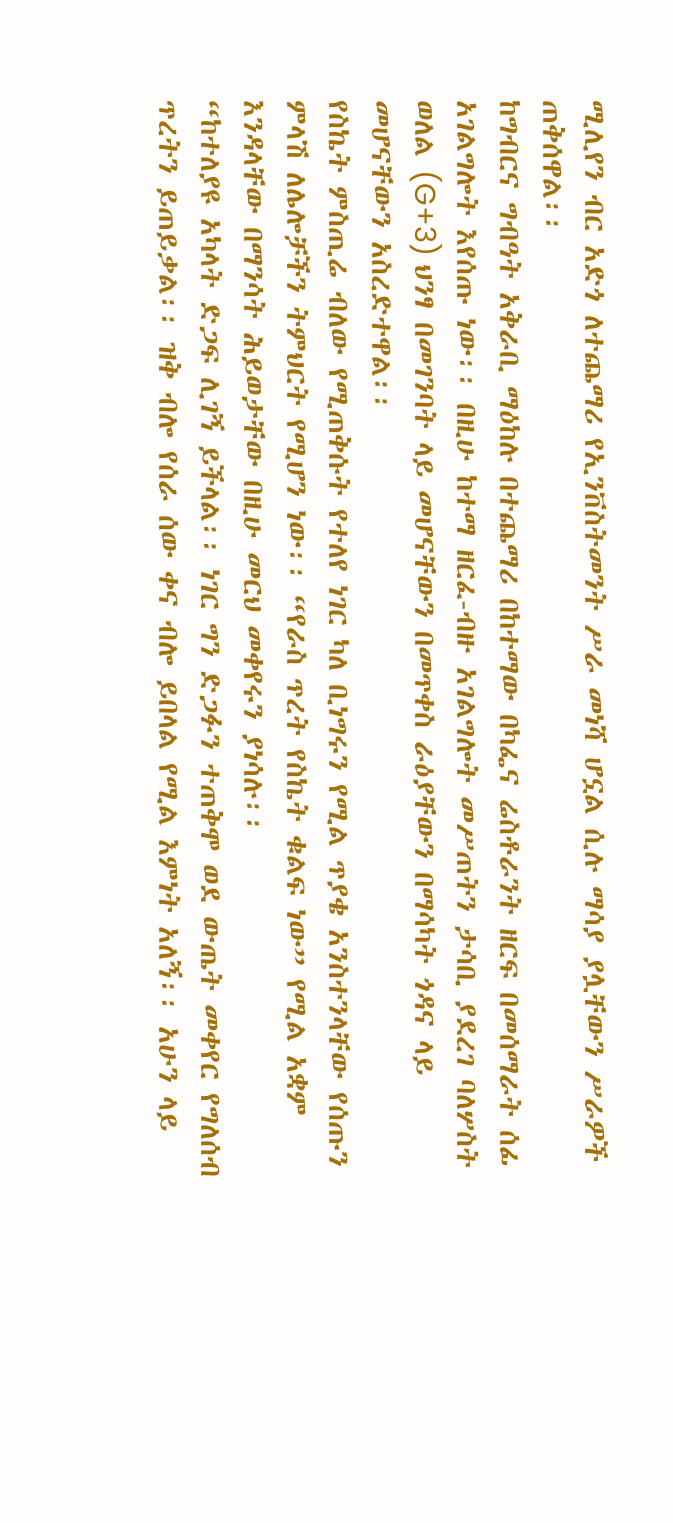ሚሊየን ብር አድጎ ለተጨማሪ የኢንቨስትመንት ሥራ መነሻ ሆኗል ሲሉ ማሳያ ያሏቸውን ሥራዎች ጠቅሰዋል፡፡
ከግብርና ግብዓት አቅራቢ ማዕከሉ በተጨማሪ በከተማው በካፌና ሬስቶራንት ዘርፍ በመሰማራት ሰፊ አገልግሎት እየሰጡ ነው፡፡ በዚሁ ከተማ ዘርፈ-ብዙ አገልግሎት መሥጠትን ታሳቢ ያደረገ ባለሦስት ወለል (G+3) ህንፃ በመገንባት ላይ መሆናቸውን በመጥቀስ ራዕያቸውን በማሳካት ጎዳና ላይ መሆናቸውን አስረድተዋል፡፡
የስኬት ምስጢሬ ብለው የሚጠቅሱት የተለየ ነገር ካለ ቢነግሩን የሚል ጥያቄ አንስተንላቸው የሰጡን ምላሽ ለሌሎቻችን ትምህርት የሚሆን ነው፡፡ “የራስ ጥረት የስኬት ቁልፍ ነው” የሚል አቋም እንዳላቸው በማንሳት ሕይወታቸው በዚሁ መርህ መቀየሩን ያነሳሉ፡፡
“ከተለያዩ አካላት ድጋፍ ሊገኝ ይችላል፡፡ ነገር ግን ድጋፉን ተጠቅሞ ወደ ውጤት መቀየር የግለሰብ ጥረትን ይጠይቃል፡፡ ዝቅ ብሎ የሰራ ሰው ቀና ብሎ ይበላል የሚል እምነት አለኝ፡፡ አሁን ላይ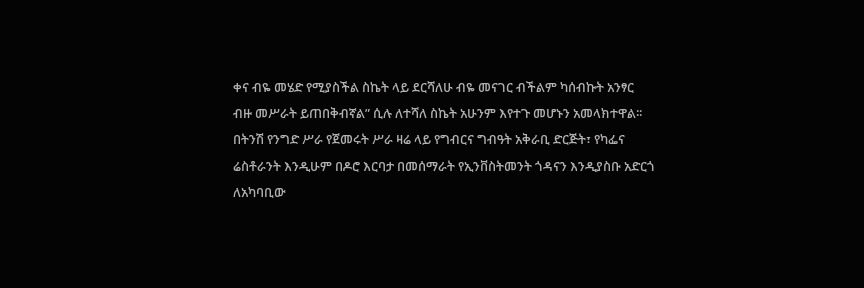ቀና ብዬ መሄድ የሚያስችል ስኬት ላይ ደርሻለሁ ብዬ መናገር ብችልም ካሰብኩት አንፃር ብዙ መሥራት ይጠበቅብኛል” ሲሉ ለተሻለ ስኬት አሁንም እየተጉ መሆኑን አመላክተዋል፡፡
በትንሽ የንግድ ሥራ የጀመሩት ሥራ ዛሬ ላይ የግብርና ግብዓት አቅራቢ ድርጅት፣ የካፌና ሬስቶራንት እንዲሁም በዶሮ እርባታ በመሰማራት የኢንቨስትመንት ጎዳናን እንዲያስቡ አድርጎ ለአካባቢው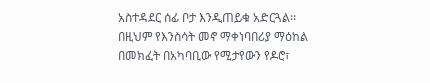አስተዳደር ሰፊ ቦታ እንዲጠይቁ አድርጓል፡፡ በዚህም የእንስሳት መኖ ማቀነባበሪያ ማዕከል በመክፈት በአካባቢው የሚታየውን የዶሮ፣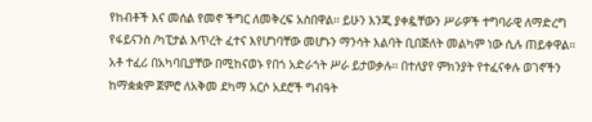የከብቶች እና መሰል የመኖ ችግር ለመቅረፍ አስበዋል፡፡ ይሁን እንጂ ያቀዷቸውን ሥራዎች ተግባራዊ ለማድረግ የፋይናንስ /ካፒታል እጥረት ፈተና እየሆነባቸው መሆኑን ማንሳት እልባት ቢበጅለት መልካም ነው ሲሉ ጠይቀዋል፡፡
አቶ ተፈሪ በአካባቢያቸው በሚከናወኑ የበጎ አድራጎት ሥራ ይታወቃሉ፡፡ በተለያየ ምክንያት የተፈናቀሉ ወገኖችን ከማቋቋም ጀምሮ ለአቅመ ደካማ አርሶ አደሮች ግብዓት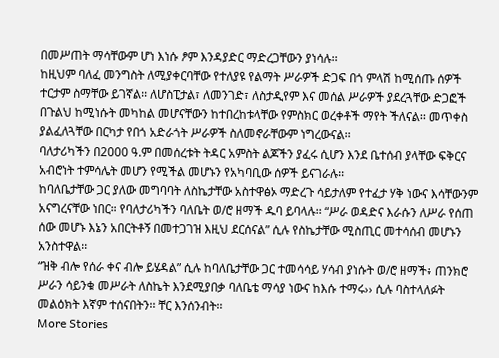በመሥጠት ማሳቸውም ሆነ እነሱ ፆም እንዳያድር ማድረጋቸውን ያነሳሉ፡፡
ከዚህም ባለፈ መንግስት ለሚያቀርባቸው የተለያዩ የልማት ሥራዎች ድጋፍ በጎ ምላሽ ከሚሰጡ ሰዎች ተርታም ስማቸው ይገኛል፡፡ ለሆስፒታል፣ ለመንገድ፣ ለስታዲየም እና መሰል ሥራዎች ያደረጓቸው ድጋፎች በጉልህ ከሚነሱት መካከል መሆናቸውን ከተበረከቱላቸው የምስክር ወረቀቶች ማየት ችለናል፡፡ መጥቀስ ያልፈለጓቸው በርካታ የበጎ አድራጎት ሥራዎች ስለመኖራቸውም ነግረውናል፡፡
ባለታሪካችን በ2000 ዓ.ም በመሰረቱት ትዳር አምስት ልጆችን ያፈሩ ሲሆን እንደ ቤተሰብ ያላቸው ፍቅርና አብሮነት ተምሳሌት መሆን የሚችል መሆኑን የአካባቢው ሰዎች ይናገራሉ፡፡
ከባለቤታቸው ጋር ያለው መግባባት ለስኬታቸው አስተዋፅኦ ማድረጉ ሳይታለም የተፈታ ሃቅ ነውና እሳቸውንም አናግረናቸው ነበር። የባለታሪካችን ባለቤት ወ/ሮ ዘማች ዱባ ይባላሉ፡፡ “ሥራ ወዳድና እራሱን ለሥራ የሰጠ ሰው መሆኑ እኔን አበርትቶኝ በመተጋገዝ እዚህ ደርሰናል” ሲሉ የስኬታቸው ሚስጢር መተሳሰብ መሆኑን አንስተዋል፡፡
“ዝቅ ብሎ የሰራ ቀና ብሎ ይሄዳል” ሲሉ ከባለቤታቸው ጋር ተመሳሳይ ሃሳብ ያነሱት ወ/ሮ ዘማች፥ ጠንክሮ ሥራን ሳይንቁ መሥራት ለስኬት እንደሚያበቃ ባለቤቴ ማሳያ ነውና ከእሱ ተማሩ›› ሲሉ ባስተላለፉት መልዕክት እኛም ተሰናበትን፡፡ ቸር እንሰንብት፡፡
More Stories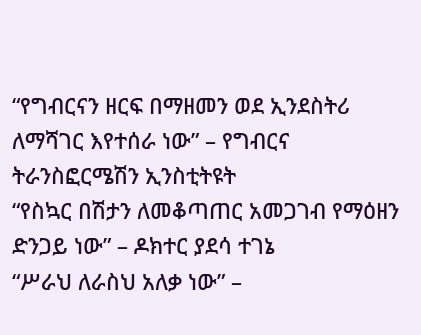“የግብርናን ዘርፍ በማዘመን ወደ ኢንደስትሪ ለማሻገር እየተሰራ ነው” – የግብርና ትራንስፎርሜሽን ኢንስቲትዩት
“የስኳር በሽታን ለመቆጣጠር አመጋገብ የማዕዘን ድንጋይ ነው” – ዶክተር ያደሳ ተገኔ
“ሥራህ ለራስህ አለቃ ነው” –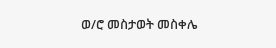ወ/ሮ መስታወት መስቀሌ